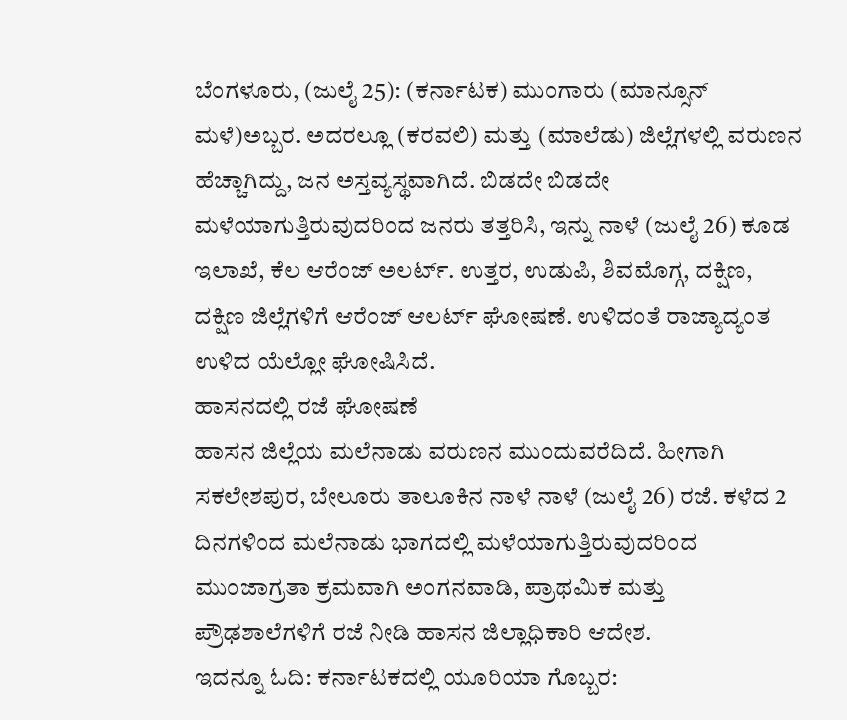ಬೆಂಗಳೂರು, (ಜುಲೈ 25): (ಕರ್ನಾಟಕ) ಮುಂಗಾರು (ಮಾನ್ಸೂನ್ ಮಳೆ)ಅಬ್ಬರ. ಅದರಲ್ಲೂ (ಕರವಲಿ) ಮತ್ತು (ಮಾಲೆಡು) ಜಿಲ್ಲೆಗಳಲ್ಲಿ ವರುಣನ ಹೆಚ್ಚಾಗಿದ್ದು, ಜನ ಅಸ್ತವ್ಯಸ್ಥವಾಗಿದೆ. ಬಿಡದೇ ಬಿಡದೇ ಮಳೆಯಾಗುತ್ತಿರುವುದರಿಂದ ಜನರು ತತ್ತರಿಸಿ, ಇನ್ನು ನಾಳೆ (ಜುಲೈ 26) ಕೂಡ ಇಲಾಖೆ, ಕೆಲ ಆರೆಂಜ್ ಅಲರ್ಟ್. ಉತ್ತರ, ಉಡುಪಿ, ಶಿವಮೊಗ್ಗ, ದಕ್ಷಿಣ, ದಕ್ಷಿಣ ಜಿಲ್ಲೆಗಳಿಗೆ ಆರೆಂಜ್ ಆಲರ್ಟ್ ಘೋಷಣೆ. ಉಳಿದಂತೆ ರಾಜ್ಯಾದ್ಯಂತ ಉಳಿದ ಯೆಲ್ಲೋ ಘೋಷಿಸಿದೆ.
ಹಾಸನದಲ್ಲಿ ರಜೆ ಘೋಷಣೆ
ಹಾಸನ ಜಿಲ್ಲೆಯ ಮಲೆನಾಡು ವರುಣನ ಮುಂದುವರೆದಿದೆ. ಹೀಗಾಗಿ ಸಕಲೇಶಪುರ, ಬೇಲೂರು ತಾಲೂಕಿನ ನಾಳೆ ನಾಳೆ (ಜುಲೈ 26) ರಜೆ. ಕಳೆದ 2 ದಿನಗಳಿಂದ ಮಲೆನಾಡು ಭಾಗದಲ್ಲಿ ಮಳೆಯಾಗುತ್ತಿರುವುದರಿಂದ ಮುಂಜಾಗ್ರತಾ ಕ್ರಮವಾಗಿ ಅಂಗನವಾಡಿ, ಪ್ರಾಥಮಿಕ ಮತ್ತು ಪ್ರೌಢಶಾಲೆಗಳಿಗೆ ರಜೆ ನೀಡಿ ಹಾಸನ ಜಿಲ್ಲಾಧಿಕಾರಿ ಆದೇಶ.
ಇದನ್ನೂ ಓದಿ: ಕರ್ನಾಟಕದಲ್ಲಿ ಯೂರಿಯಾ ಗೊಬ್ಬರ: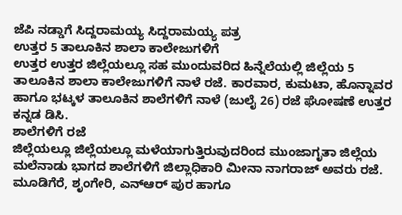ಜೆಪಿ ನಡ್ಡಾಗೆ ಸಿದ್ದರಾಮಯ್ಯ ಸಿದ್ದರಾಮಯ್ಯ ಪತ್ರ
ಉತ್ತರ 5 ತಾಲೂಕಿನ ಶಾಲಾ ಕಾಲೇಜುಗಳಿಗೆ
ಉತ್ತರ ಉತ್ತರ ಜಿಲ್ಲೆಯಲ್ಲೂ ಸಹ ಮುಂದುವರಿದ ಹಿನ್ನೆಲೆಯಲ್ಲಿ ಜಿಲ್ಲೆಯ 5 ತಾಲೂಕಿನ ಶಾಲಾ ಕಾಲೇಜುಗಳಿಗೆ ನಾಳೆ ರಜೆ. ಕಾರವಾರ, ಕುಮಟಾ, ಹೊನ್ನಾವರ ಹಾಗೂ ಭಟ್ಕಳ ತಾಲೂಕಿನ ಶಾಲೆಗಳಿಗೆ ನಾಳೆ (ಜುಲೈ 26) ರಜೆ ಘೋಷಣೆ ಉತ್ತರ ಕನ್ನಡ ಡಿಸಿ.
ಶಾಲೆಗಳಿಗೆ ರಜೆ
ಜಿಲ್ಲೆಯಲ್ಲೂ ಜಿಲ್ಲೆಯಲ್ಲೂ ಮಳೆಯಾಗುತ್ತಿರುವುದರಿಂದ ಮುಂಜಾಗೃತಾ ಜಿಲ್ಲೆಯ ಮಲೆನಾಡು ಭಾಗದ ಶಾಲೆಗಳಿಗೆ ಜಿಲ್ಲಾಧಿಕಾರಿ ಮೀನಾ ನಾಗರಾಜ್ ಅವರು ರಜೆ. ಮೂಡಿಗೆರೆ, ಶೃಂಗೇರಿ, ಎನ್ಆರ್ ಪುರ ಹಾಗೂ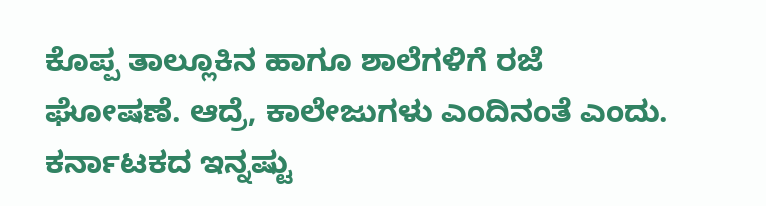ಕೊಪ್ಪ ತಾಲ್ಲೂಕಿನ ಹಾಗೂ ಶಾಲೆಗಳಿಗೆ ರಜೆ ಘೋಷಣೆ. ಆದ್ರೆ, ಕಾಲೇಜುಗಳು ಎಂದಿನಂತೆ ಎಂದು.
ಕರ್ನಾಟಕದ ಇನ್ನಷ್ಟು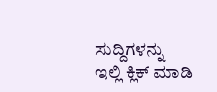ಸುದ್ದಿಗಳನ್ನು ಇಲ್ಲಿ ಕ್ಲಿಕ್ ಮಾಡಿ